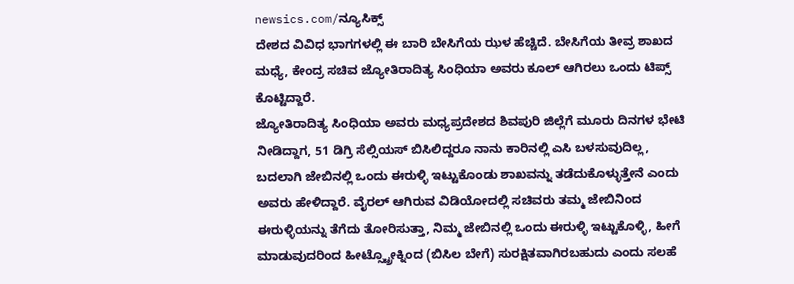newsics.com/ನ್ಯೂಸಿಕ್ಸ್
ದೇಶದ ವಿವಿಧ ಭಾಗಗಳಲ್ಲಿ ಈ ಬಾರಿ ಬೇಸಿಗೆಯ ಝಳ ಹೆಚ್ಚಿದೆ. ಬೇಸಿಗೆಯ ತೀವ್ರ ಶಾಖದ ಮಧ್ಯೆ, ಕೇಂದ್ರ ಸಚಿವ ಜ್ಯೋತಿರಾದಿತ್ಯ ಸಿಂಧಿಯಾ ಅವರು ಕೂಲ್ ಆಗಿರಲು ಒಂದು ಟಿಪ್ಸ್ ಕೊಟ್ಟಿದ್ದಾರೆ.
ಜ್ಯೋತಿರಾದಿತ್ಯ ಸಿಂಧಿಯಾ ಅವರು ಮಧ್ಯಪ್ರದೇಶದ ಶಿವಪುರಿ ಜಿಲ್ಲೆಗೆ ಮೂರು ದಿನಗಳ ಭೇಟಿ ನೀಡಿದ್ದಾಗ, 51 ಡಿಗ್ರಿ ಸೆಲ್ಸಿಯಸ್ ಬಿಸಿಲಿದ್ದರೂ ನಾನು ಕಾರಿನಲ್ಲಿ ಎಸಿ ಬಳಸುವುದಿಲ್ಲ, ಬದಲಾಗಿ ಜೇಬಿನಲ್ಲಿ ಒಂದು ಈರುಳ್ಳಿ ಇಟ್ಟುಕೊಂಡು ಶಾಖವನ್ನು ತಡೆದುಕೊಳ್ಳುತ್ತೇನೆ ಎಂದು ಅವರು ಹೇಳಿದ್ದಾರೆ. ವೈರಲ್ ಆಗಿರುವ ವಿಡಿಯೋದಲ್ಲಿ ಸಚಿವರು ತಮ್ಮ ಜೇಬಿನಿಂದ ಈರುಳ್ಳಿಯನ್ನು ತೆಗೆದು ತೋರಿಸುತ್ತಾ, ನಿಮ್ಮ ಜೇಬಿನಲ್ಲಿ ಒಂದು ಈರುಳ್ಳಿ ಇಟ್ಟುಕೊಳ್ಳಿ, ಹೀಗೆ ಮಾಡುವುದರಿಂದ ಹೀಟ್ಸ್ಟ್ರೋಕ್ನಿಂದ (ಬಿಸಿಲ ಬೇಗೆ) ಸುರಕ್ಷಿತವಾಗಿರಬಹುದು ಎಂದು ಸಲಹೆ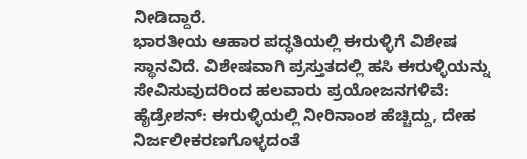ನೀಡಿದ್ದಾರೆ.
ಭಾರತೀಯ ಆಹಾರ ಪದ್ಧತಿಯಲ್ಲಿ ಈರುಳ್ಳಿಗೆ ವಿಶೇಷ ಸ್ಥಾನವಿದೆ. ವಿಶೇಷವಾಗಿ ಪ್ರಸ್ತುತದಲ್ಲಿ ಹಸಿ ಈರುಳ್ಳಿಯನ್ನು ಸೇವಿಸುವುದರಿಂದ ಹಲವಾರು ಪ್ರಯೋಜನಗಳಿವೆ:
ಹೈಡ್ರೇಶನ್: ಈರುಳ್ಳಿಯಲ್ಲಿ ನೀರಿನಾಂಶ ಹೆಚ್ಚಿದ್ದು, ದೇಹ ನಿರ್ಜಲೀಕರಣಗೊಳ್ಳದಂತೆ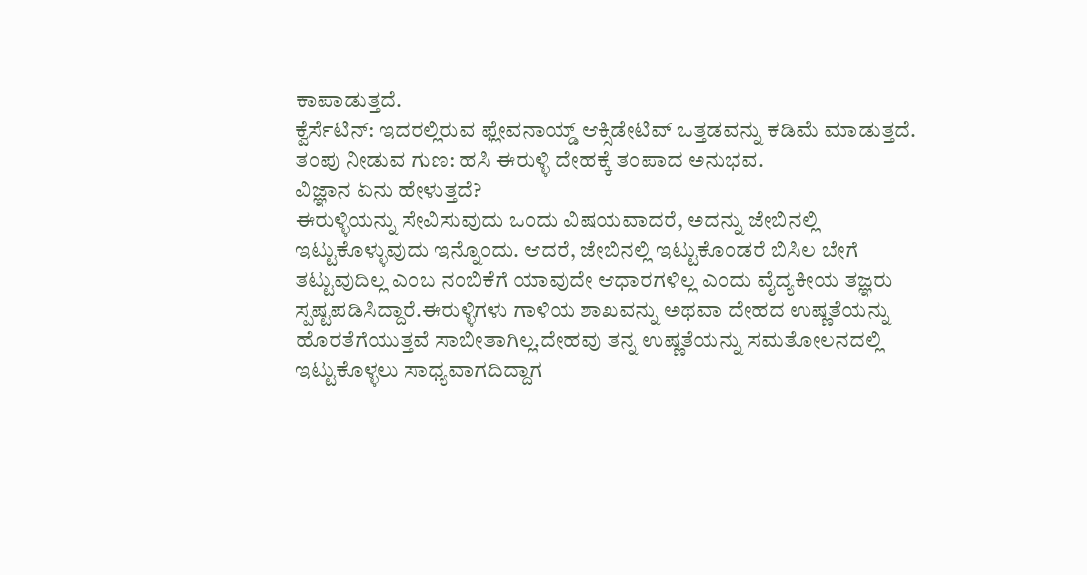ಕಾಪಾಡುತ್ತದೆ.
ಕ್ವೆರ್ಸೆಟಿನ್: ಇದರಲ್ಲಿರುವ ಫ್ಲೇವನಾಯ್ಡ್ ಆಕ್ಸಿಡೇಟಿವ್ ಒತ್ತಡವನ್ನು ಕಡಿಮೆ ಮಾಡುತ್ತದೆ.
ತಂಪು ನೀಡುವ ಗುಣ: ಹಸಿ ಈರುಳ್ಳಿ ದೇಹಕ್ಕೆ ತಂಪಾದ ಅನುಭವ.
ವಿಜ್ಞಾನ ಏನು ಹೇಳುತ್ತದೆ?
ಈರುಳ್ಳಿಯನ್ನು ಸೇವಿಸುವುದು ಒಂದು ವಿಷಯವಾದರೆ, ಅದನ್ನು ಜೇಬಿನಲ್ಲಿ ಇಟ್ಟುಕೊಳ್ಳುವುದು ಇನ್ನೊಂದು. ಆದರೆ, ಜೇಬಿನಲ್ಲಿ ಇಟ್ಟುಕೊಂಡರೆ ಬಿಸಿಲ ಬೇಗೆ ತಟ್ಟುವುದಿಲ್ಲ ಎಂಬ ನಂಬಿಕೆಗೆ ಯಾವುದೇ ಆಧಾರಗಳಿಲ್ಲ ಎಂದು ವೈದ್ಯಕೀಯ ತಜ್ಞರು ಸ್ಪಷ್ಟಪಡಿಸಿದ್ದಾರೆ.ಈರುಳ್ಳಿಗಳು ಗಾಳಿಯ ಶಾಖವನ್ನು ಅಥವಾ ದೇಹದ ಉಷ್ಣತೆಯನ್ನು ಹೊರತೆಗೆಯುತ್ತವೆ ಸಾಬೀತಾಗಿಲ್ಲ.ದೇಹವು ತನ್ನ ಉಷ್ಣತೆಯನ್ನು ಸಮತೋಲನದಲ್ಲಿ ಇಟ್ಟುಕೊಳ್ಳಲು ಸಾಧ್ಯವಾಗದಿದ್ದಾಗ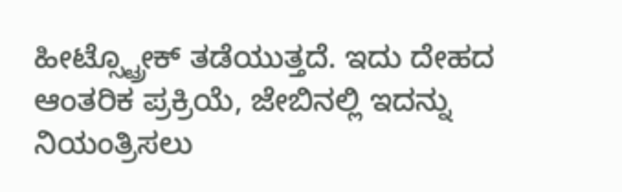ಹೀಟ್ಸ್ಟ್ರೋಕ್ ತಡೆಯುತ್ತದೆ. ಇದು ದೇಹದ ಆಂತರಿಕ ಪ್ರಕ್ರಿಯೆ, ಜೇಬಿನಲ್ಲಿ ಇದನ್ನು ನಿಯಂತ್ರಿಸಲು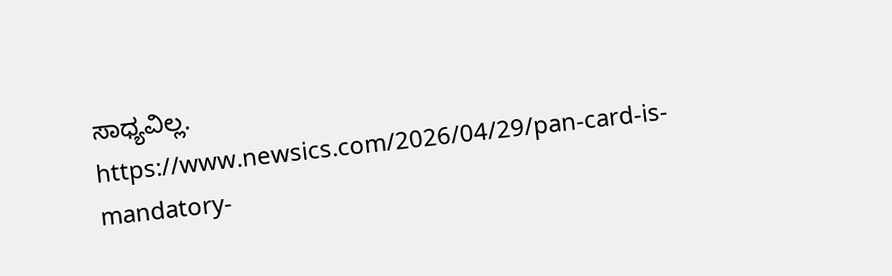ಸಾಧ್ಯವಿಲ್ಲ.
https://www.newsics.com/2026/04/29/pan-card-is-mandatory-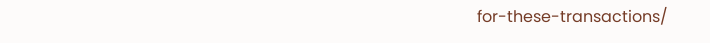for-these-transactions/